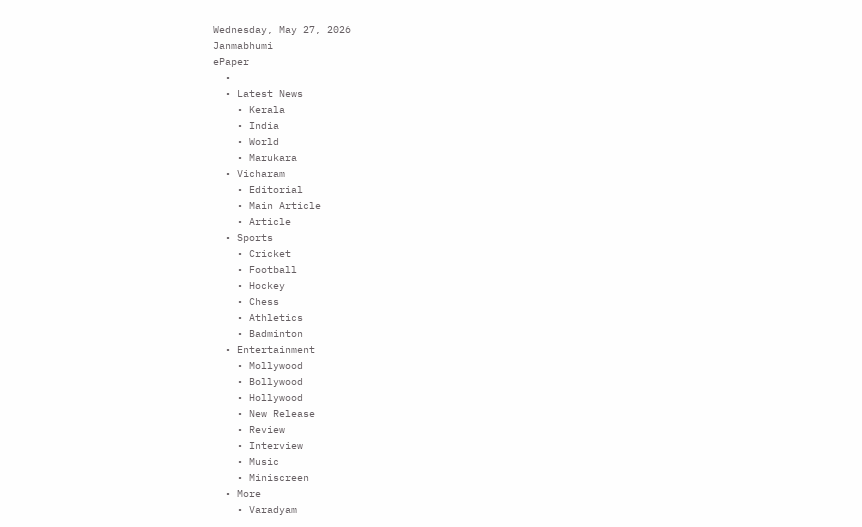Wednesday, May 27, 2026
Janmabhumi
ePaper
  •
  • Latest News
    • Kerala
    • India
    • World
    • Marukara
  • Vicharam
    • Editorial
    • Main Article
    • Article
  • Sports
    • Cricket
    • Football
    • Hockey
    • Chess
    • Athletics
    • Badminton
  • Entertainment
    • Mollywood
    • Bollywood
    • Hollywood
    • New Release
    • Review
    • Interview
    • Music
    • Miniscreen
  • More
    • Varadyam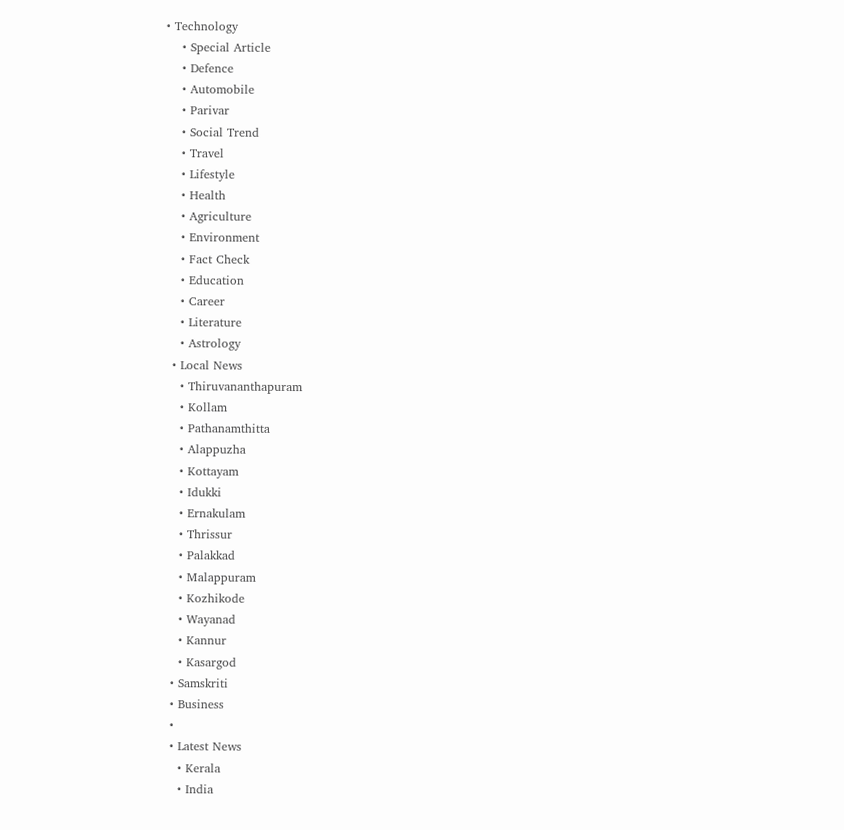• Technology
    • Special Article
    • Defence
    • Automobile
    • Parivar
    • Social Trend
    • Travel
    • Lifestyle
    • Health
    • Agriculture
    • Environment
    • Fact Check
    • Education
    • Career
    • Literature
    • Astrology
  • Local News
    • Thiruvananthapuram
    • Kollam
    • Pathanamthitta
    • Alappuzha
    • Kottayam
    • Idukki
    • Ernakulam
    • Thrissur
    • Palakkad
    • Malappuram
    • Kozhikode
    • Wayanad
    • Kannur
    • Kasargod
  • Samskriti
  • Business
  •
  • Latest News
    • Kerala
    • India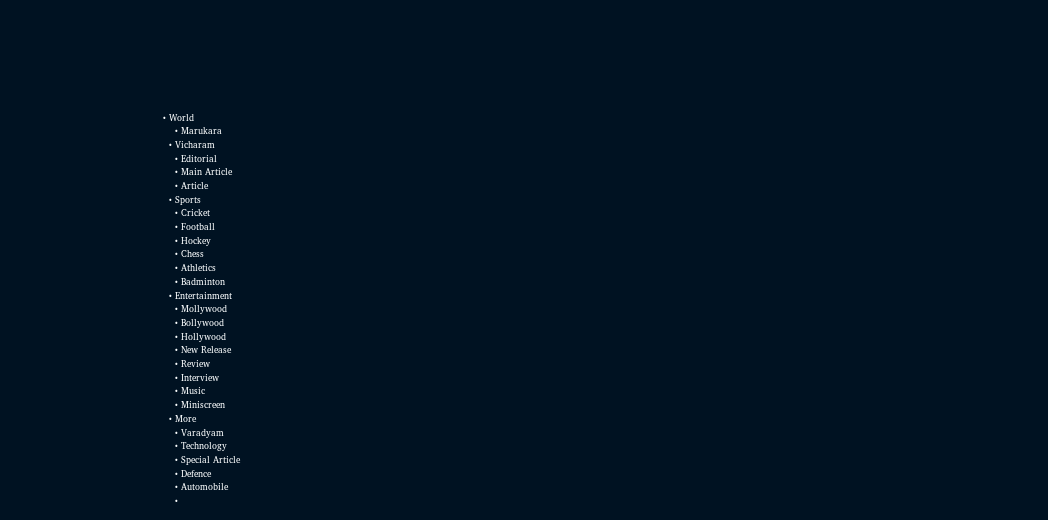• World
    • Marukara
  • Vicharam
    • Editorial
    • Main Article
    • Article
  • Sports
    • Cricket
    • Football
    • Hockey
    • Chess
    • Athletics
    • Badminton
  • Entertainment
    • Mollywood
    • Bollywood
    • Hollywood
    • New Release
    • Review
    • Interview
    • Music
    • Miniscreen
  • More
    • Varadyam
    • Technology
    • Special Article
    • Defence
    • Automobile
    •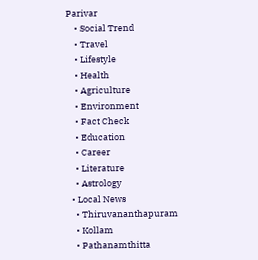Parivar
    • Social Trend
    • Travel
    • Lifestyle
    • Health
    • Agriculture
    • Environment
    • Fact Check
    • Education
    • Career
    • Literature
    • Astrology
  • Local News
    • Thiruvananthapuram
    • Kollam
    • Pathanamthitta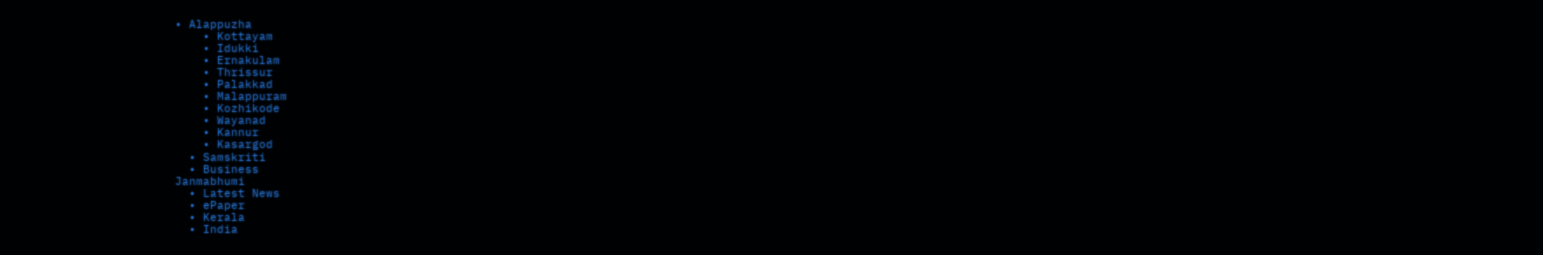• Alappuzha
    • Kottayam
    • Idukki
    • Ernakulam
    • Thrissur
    • Palakkad
    • Malappuram
    • Kozhikode
    • Wayanad
    • Kannur
    • Kasargod
  • Samskriti
  • Business
Janmabhumi
  • Latest News
  • ePaper
  • Kerala
  • India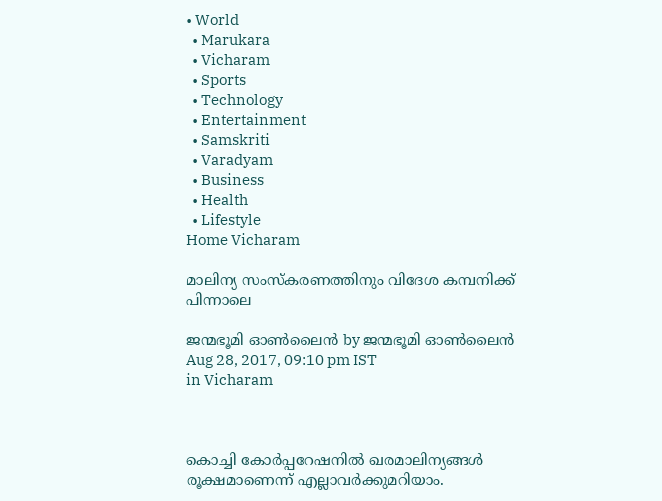• World
  • Marukara
  • Vicharam
  • Sports
  • Technology
  • Entertainment
  • Samskriti
  • Varadyam
  • Business
  • Health
  • Lifestyle
Home Vicharam

മാലിന്യ സംസ്‌കരണത്തിനും വിദേശ കമ്പനിക്ക് പിന്നാലെ

ജന്മഭൂമി ഓണ്‍ലൈന്‍ by ജന്മഭൂമി ഓണ്‍ലൈന്‍
Aug 28, 2017, 09:10 pm IST
in Vicharam



കൊച്ചി കോര്‍പ്പറേഷനില്‍ ഖരമാലിന്യങ്ങള്‍ രൂക്ഷമാണെന്ന് എല്ലാവര്‍ക്കുമറിയാം.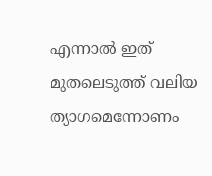എന്നാല്‍ ഇത് മുതലെടുത്ത് വലിയ ത്യാഗമെന്നോണം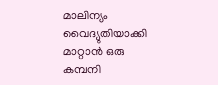മാലിന്യം വൈദ്യുതിയാക്കി മാറ്റാന്‍ ഒരു കമ്പനി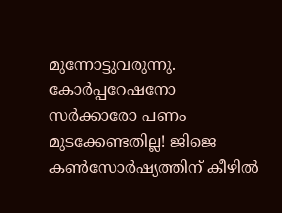മുന്നോട്ടുവരുന്നു. കോര്‍പ്പറേഷനോ സര്‍ക്കാരോ പണം മുടക്കേണ്ടതില്ല! ജിജെ കണ്‍സോര്‍ഷ്യത്തിന് കീഴില്‍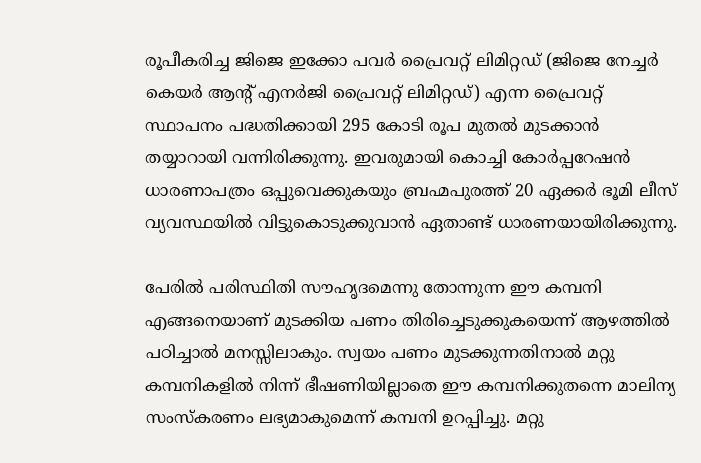രൂപീകരിച്ച ജിജെ ഇക്കോ പവര്‍ പ്രൈവറ്റ് ലിമിറ്റഡ് (ജിജെ നേച്ചര്‍ കെയര്‍ ആന്റ് എനര്‍ജി പ്രൈവറ്റ് ലിമിറ്റഡ്) എന്ന പ്രൈവറ്റ് സ്ഥാപനം പദ്ധതിക്കായി 295 കോടി രൂപ മുതല്‍ മുടക്കാന്‍ തയ്യാറായി വന്നിരിക്കുന്നു. ഇവരുമായി കൊച്ചി കോര്‍പ്പറേഷന്‍ ധാരണാപത്രം ഒപ്പുവെക്കുകയും ബ്രഹ്മപുരത്ത് 20 ഏക്കര്‍ ഭൂമി ലീസ് വ്യവസ്ഥയില്‍ വിട്ടുകൊടുക്കുവാന്‍ ഏതാണ്ട് ധാരണയായിരിക്കുന്നു.

പേരില്‍ പരിസ്ഥിതി സൗഹൃദമെന്നു തോന്നുന്ന ഈ കമ്പനി എങ്ങനെയാണ് മുടക്കിയ പണം തിരിച്ചെടുക്കുകയെന്ന് ആഴത്തില്‍ പഠിച്ചാല്‍ മനസ്സിലാകും. സ്വയം പണം മുടക്കുന്നതിനാല്‍ മറ്റു കമ്പനികളില്‍ നിന്ന് ഭീഷണിയില്ലാതെ ഈ കമ്പനിക്കുതന്നെ മാലിന്യ സംസ്‌കരണം ലഭ്യമാകുമെന്ന് കമ്പനി ഉറപ്പിച്ചു. മറ്റു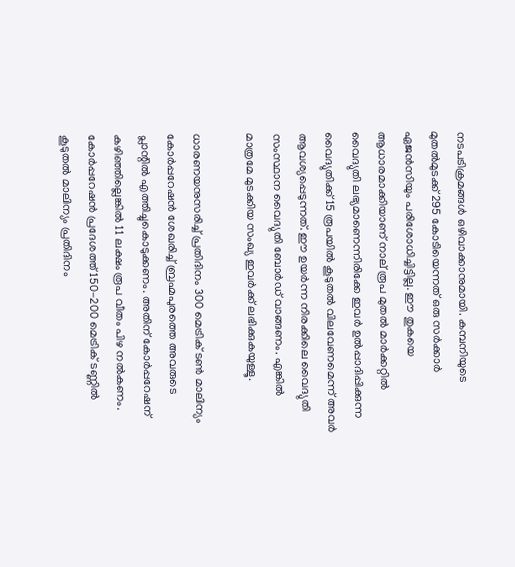നടപടിക്രമങ്ങള്‍ ഒഴിവാക്കാനുമായി. കമ്പനിയുടെ മുതല്‍മുടക്ക് 295 കോടിയെന്നത് ഒരു സര്‍ക്കാര്‍ ഏജന്‍സിയും പരിശോധിച്ചിട്ടില്ല. ഈ തുകയെ ആധാരമാക്കിയാണ് നാല് രൂപ മുതല്‍ മാര്‍ക്കറ്റില്‍ വൈദ്യുതി ലഭ്യമാണെന്നിരിക്കേ ഇവര്‍ ഉല്‍പ്പാദിപ്പിക്കുന്ന വൈദ്യുതിക്ക് 15 രൂപയില്‍ കൂടുതല്‍ വിലവേണമെന്ന് അവര്‍ ആവശ്യപ്പെടുന്നത്. ഈ ഉയര്‍ന്ന നിരക്കിലെ വൈദ്യുതി സംസ്ഥാന വൈദ്യുതി ബോര്‍ഡ് വാങ്ങണം. എങ്കില്‍ മാത്രമേ മുടക്കിയ സംഖ്യ ഇവര്‍ക്ക് ലഭിക്കുകയുള്ളൂ.

ധാരണയനുസരിച്ച് പ്രതിദിനം 300 മെട്രിക് ടണ്‍ മാലിന്യം കോര്‍പ്പറേഷന്‍ ശേഖരിച്ച് ബ്രഹ്മപുരത്തെ അവരുടെ പ്ലാന്റില്‍ എത്തിച്ചുകൊടുക്കണം. അതിന് കോര്‍പ്പറേഷന് കഴിഞ്ഞില്ലെങ്കില്‍ 11 ലക്ഷം രൂപ വീതം പിഴ നല്‍കണം. കോര്‍പ്പറേഷന്‍ പ്രദേശത്ത് 150-200 മെട്രിക് ടണ്ണില്‍ കൂടുതല്‍ മാലിന്യം പ്രതിദിനം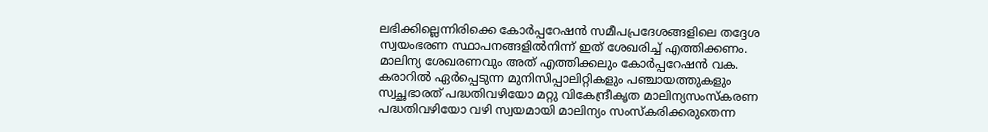ലഭിക്കില്ലെന്നിരിക്കെ കോര്‍പ്പറേഷന്‍ സമീപപ്രദേശങ്ങളിലെ തദ്ദേശ സ്വയംഭരണ സ്ഥാപനങ്ങളില്‍നിന്ന് ഇത് ശേഖരിച്ച് എത്തിക്കണം. മാലിന്യ ശേഖരണവും അത് എത്തിക്കലും കോര്‍പ്പറേഷന്‍ വക. കരാറില്‍ ഏര്‍പ്പെടുന്ന മുനിസിപ്പാലിറ്റികളും പഞ്ചായത്തുകളും സ്വച്ഛഭാരത് പദ്ധതിവഴിയോ മറ്റു വികേന്ദ്രീകൃത മാലിന്യസംസ്‌കരണ പദ്ധതിവഴിയോ വഴി സ്വയമായി മാലിന്യം സംസ്‌കരിക്കരുതെന്ന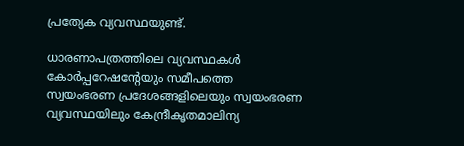പ്രത്യേക വ്യവസ്ഥയുണ്ട്.

ധാരണാപത്രത്തിലെ വ്യവസ്ഥകള്‍ കോര്‍പ്പറേഷന്റേയും സമീപത്തെ സ്വയംഭരണ പ്രദേശങ്ങളിലെയും സ്വയംഭരണ വ്യവസ്ഥയിലും കേന്ദ്രീകൃതമാലിന്യ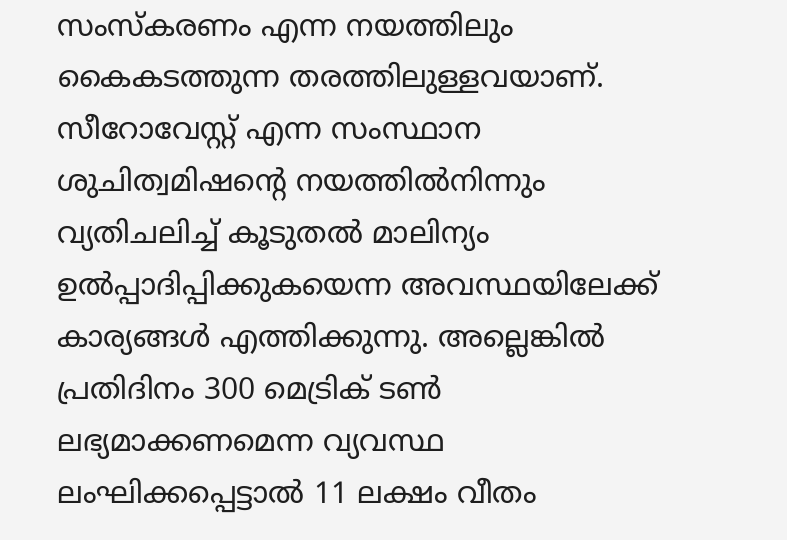സംസ്‌കരണം എന്ന നയത്തിലും കൈകടത്തുന്ന തരത്തിലുള്ളവയാണ്. സീറോവേസ്റ്റ് എന്ന സംസ്ഥാന ശുചിത്വമിഷന്റെ നയത്തില്‍നിന്നും വ്യതിചലിച്ച് കൂടുതല്‍ മാലിന്യം ഉല്‍പ്പാദിപ്പിക്കുകയെന്ന അവസ്ഥയിലേക്ക് കാര്യങ്ങള്‍ എത്തിക്കുന്നു. അല്ലെങ്കില്‍ പ്രതിദിനം 300 മെട്രിക് ടണ്‍ ലഭ്യമാക്കണമെന്ന വ്യവസ്ഥ ലംഘിക്കപ്പെട്ടാല്‍ 11 ലക്ഷം വീതം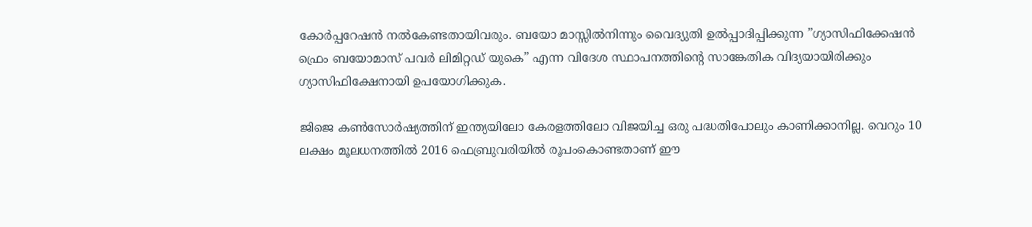കോര്‍പ്പറേഷന്‍ നല്‍കേണ്ടതായിവരും. ബയോ മാസ്സില്‍നിന്നും വൈദ്യുതി ഉല്‍പ്പാദിപ്പിക്കുന്ന ”ഗ്യാസിഫിക്കേഷന്‍ ഫ്രെം ബയോമാസ് പവര്‍ ലിമിറ്റഡ് യുകെ” എന്ന വിദേശ സ്ഥാപനത്തിന്റെ സാങ്കേതിക വിദ്യയായിരിക്കും ഗ്യാസിഫിക്ഷേനായി ഉപയോഗിക്കുക.

ജിജെ കണ്‍സോര്‍ഷ്യത്തിന് ഇന്ത്യയിലോ കേരളത്തിലോ വിജയിച്ച ഒരു പദ്ധതിപോലും കാണിക്കാനില്ല. വെറും 10 ലക്ഷം മൂലധനത്തില്‍ 2016 ഫെബ്രുവരിയില്‍ രൂപംകൊണ്ടതാണ് ഈ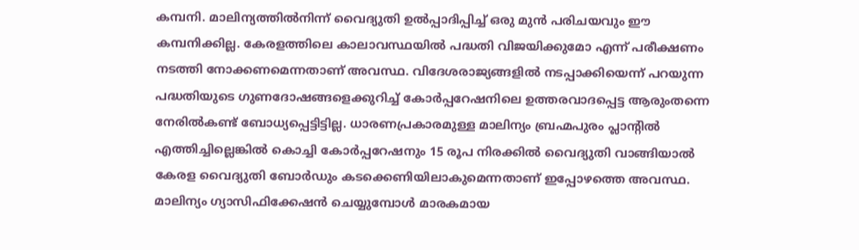കമ്പനി. മാലിന്യത്തില്‍നിന്ന് വൈദ്യുതി ഉല്‍പ്പാദിപ്പിച്ച് ഒരു മുന്‍ പരിചയവും ഈ കമ്പനിക്കില്ല. കേരളത്തിലെ കാലാവസ്ഥയില്‍ പദ്ധതി വിജയിക്കുമോ എന്ന് പരീക്ഷണം നടത്തി നോക്കണമെന്നതാണ് അവസ്ഥ. വിദേശരാജ്യങ്ങളില്‍ നടപ്പാക്കിയെന്ന് പറയുന്ന പദ്ധതിയുടെ ഗുണദോഷങ്ങളെക്കുറിച്ച് കോര്‍പ്പറേഷനിലെ ഉത്തരവാദപ്പെട്ട ആരുംതന്നെ നേരില്‍കണ്ട് ബോധ്യപ്പെട്ടിട്ടില്ല. ധാരണപ്രകാരമുള്ള മാലിന്യം ബ്രഹ്മപുരം പ്ലാന്റില്‍ എത്തിച്ചില്ലെങ്കില്‍ കൊച്ചി കോര്‍പ്പറേഷനും 15 രൂപ നിരക്കില്‍ വൈദ്യുതി വാങ്ങിയാല്‍ കേരള വൈദ്യുതി ബോര്‍ഡും കടക്കെണിയിലാകുമെന്നതാണ് ഇപ്പോഴത്തെ അവസ്ഥ. മാലിന്യം ഗ്യാസിഫിക്കേഷന്‍ ചെയ്യുമ്പോള്‍ മാരകമായ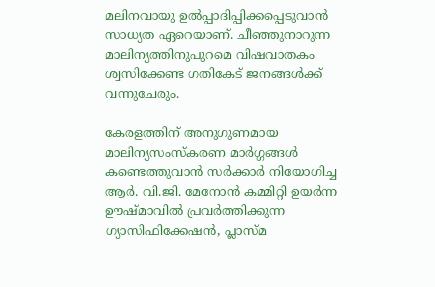മലിനവായു ഉല്‍പ്പാദിപ്പിക്കപ്പെടുവാന്‍ സാധ്യത ഏറെയാണ്. ചീഞ്ഞുനാറുന്ന മാലിന്യത്തിനുപുറമെ വിഷവാതകം ശ്വസിക്കേണ്ട ഗതികേട് ജനങ്ങള്‍ക്ക് വന്നുചേരും.

കേരളത്തിന് അനുഗുണമായ മാലിന്യസംസ്‌കരണ മാര്‍ഗ്ഗങ്ങള്‍ കണ്ടെത്തുവാന്‍ സര്‍ക്കാര്‍ നിയോഗിച്ച ആര്‍. വി.ജി. മേനോന്‍ കമ്മിറ്റി ഉയര്‍ന്ന ഊഷ്മാവില്‍ പ്രവര്‍ത്തിക്കുന്ന ഗ്യാസിഫിക്കേഷന്‍, പ്ലാസ്മ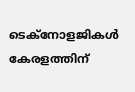ടെക്‌നോളജികള്‍ കേരളത്തിന്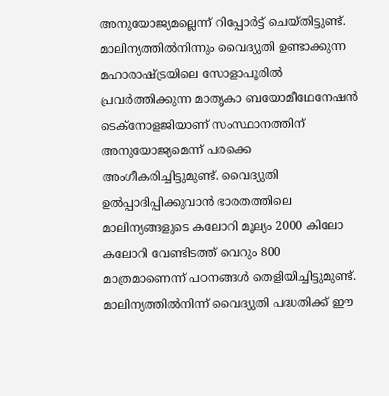അനുയോജ്യമല്ലെന്ന് റിപ്പോര്‍ട്ട് ചെയ്തിട്ടുണ്ട്. മാലിന്യത്തില്‍നിന്നും വൈദ്യുതി ഉണ്ടാക്കുന്ന മഹാരാഷ്‌ട്രയിലെ സോളാപൂരില്‍ പ്രവര്‍ത്തിക്കുന്ന മാതൃകാ ബയോമീഥേനേഷന്‍ ടെക്‌നോളജിയാണ് സംസ്ഥാനത്തിന് അനുയോജ്യമെന്ന് പരക്കെ അംഗീകരിച്ചിട്ടുമുണ്ട്. വൈദ്യുതി ഉല്‍പ്പാദിപ്പിക്കുവാന്‍ ഭാരതത്തിലെ മാലിന്യങ്ങളുടെ കലോറി മൂല്യം 2000 കിലോ കലോറി വേണ്ടിടത്ത് വെറും 800 മാത്രമാണെന്ന് പഠനങ്ങള്‍ തെളിയിച്ചിട്ടുമുണ്ട്. മാലിന്യത്തില്‍നിന്ന് വൈദ്യുതി പദ്ധതിക്ക് ഈ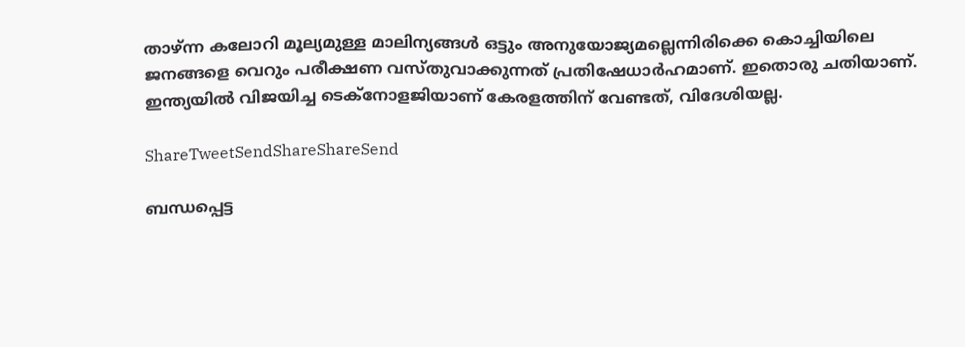താഴ്ന്ന കലോറി മൂല്യമുള്ള മാലിന്യങ്ങള്‍ ഒട്ടും അനുയോജ്യമല്ലെന്നിരിക്കെ കൊച്ചിയിലെ ജനങ്ങളെ വെറും പരീക്ഷണ വസ്തുവാക്കുന്നത് പ്രതിഷേധാര്‍ഹമാണ്. ഇതൊരു ചതിയാണ്. ഇന്ത്യയില്‍ വിജയിച്ച ടെക്‌നോളജിയാണ് കേരളത്തിന് വേണ്ടത്, വിദേശിയല്ല.

ShareTweetSendShareShareSend

ബന്ധപ്പെട്ട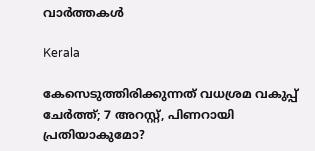വാര്‍ത്തകള്‍

Kerala

കേസെടുത്തിരിക്കുന്നത് വധശ്രമ വകുപ്പ് ചേർത്ത്; 7 അറസ്റ്റ്, പിണറായി പ്രതിയാകുമോ?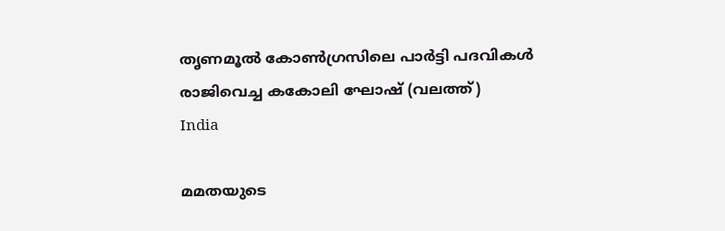തൃണമൂല്‍ കോണ്‍ഗ്രസിലെ പാര്‍ട്ടി പദവികള്‍ രാജിവെച്ച കകോലി ഘോഷ് (വലത്ത്)
India

മമതയുടെ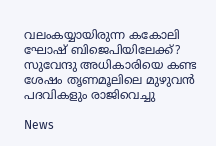വലംകയ്യായിരുന്ന കകോലി ഘോഷ് ബിജെപിയിലേക്ക്? സുവേന്ദു അധികാരിയെ കണ്ട ശേഷം തൃണമൂലിലെ മുഴുവന്‍ പദവികളും രാജിവെച്ചു

News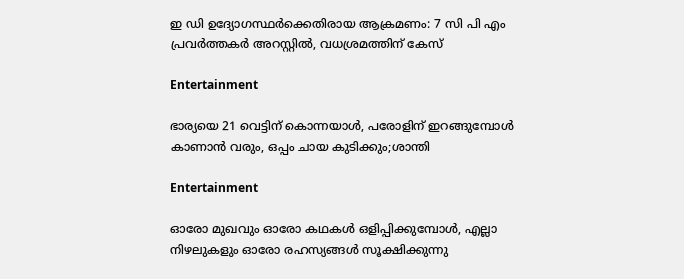ഇ ഡി ഉദ്യോഗസ്ഥര്‍ക്കെതിരായ ആക്രമണം: 7 സി പി എം പ്രവര്‍ത്തകര്‍ അറസ്റ്റില്‍, വധശ്രമത്തിന് കേസ്

Entertainment

ഭാര്യയെ 21 വെട്ടിന് കൊന്നയാള്‍, പരോളിന് ഇറങ്ങുമ്പോള്‍ കാണാന്‍ വരും, ഒപ്പം ചായ കുടിക്കും;ശാന്തി

Entertainment

ഓരോ മുഖവും ഓരോ കഥകൾ ഒളിപ്പിക്കുമ്പോൾ, എല്ലാ നിഴലുകളും ഓരോ രഹസ്യങ്ങൾ സൂക്ഷിക്കുന്നു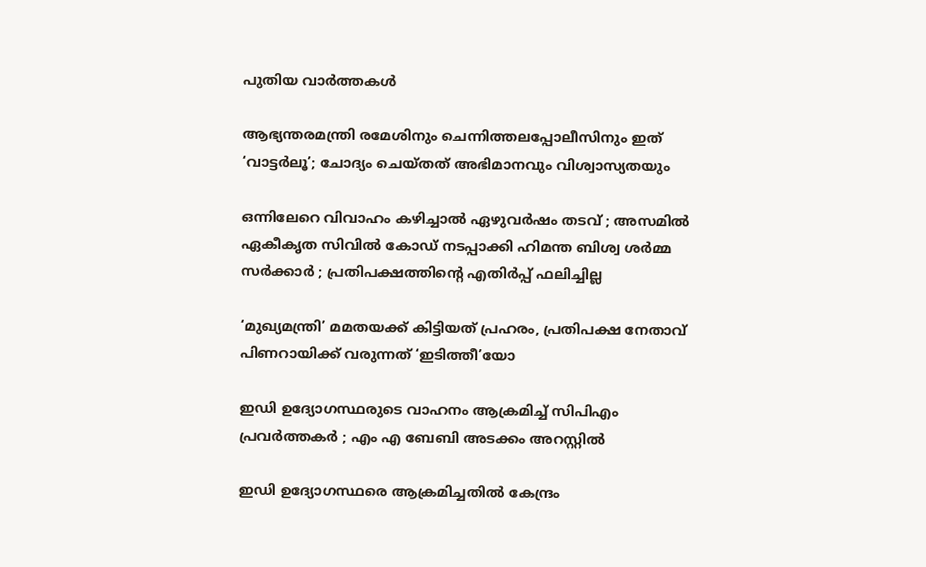പുതിയ വാര്‍ത്തകള്‍

ആഭ്യന്തരമന്ത്രി രമേശിനും ചെന്നിത്തലപ്പോലീസിനും ഇത് ‘വാട്ടർലൂ’; ചോദ്യം ചെയ്തത് അഭിമാനവും വിശ്വാസ്യതയും

ഒന്നിലേറെ വിവാഹം കഴിച്ചാൽ ഏഴുവർഷം തടവ് ; അസമിൽ ഏകീകൃത സിവിൽ കോഡ് നടപ്പാക്കി ഹിമന്ത ബിശ്വ ശർമ്മ സർക്കാർ ; പ്രതിപക്ഷത്തിന്റെ എതിർപ്പ് ഫലിച്ചില്ല

‘മുഖ്യമന്ത്രി’ മമതയക്ക് കിട്ടിയത് പ്രഹരം, പ്രതിപക്ഷ നേതാവ് പിണറായിക്ക് വരുന്നത് ‘ഇടിത്തീ’യോ

ഇഡി ഉദ്യോഗസ്ഥരുടെ വാഹനം ആക്രമിച്ച് സിപിഎം പ്രവർത്തകർ ; എം എ ബേബി അടക്കം അറസ്റ്റിൽ

ഇഡി ഉദ്യോഗസ്ഥരെ ആക്രമിച്ചതിൽ കേന്ദ്രം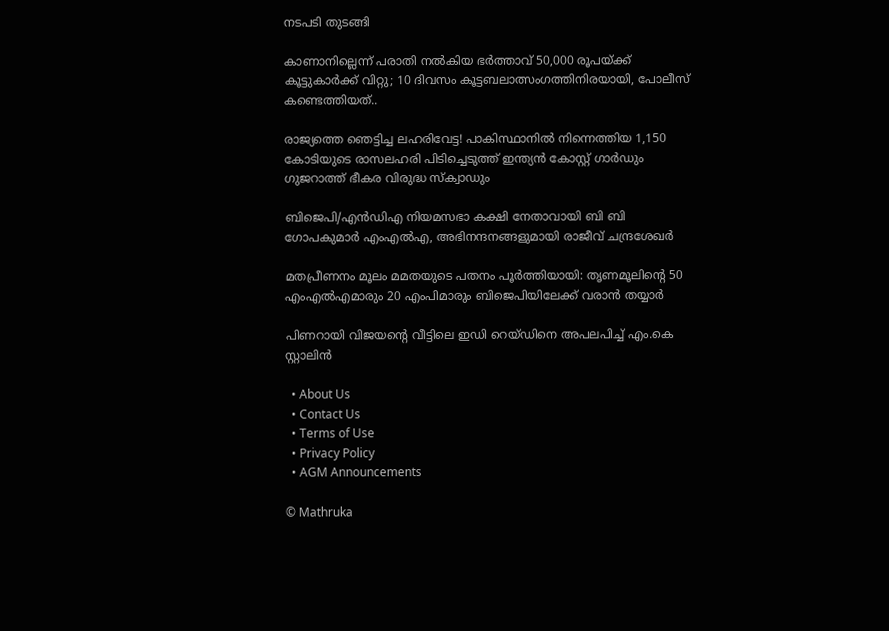നടപടി തുടങ്ങി

കാണാനില്ലെന്ന് പരാതി നൽകിയ ഭർത്താവ് 50,000 രൂപയ്‌ക്ക് കൂട്ടുകാർക്ക് വിറ്റു; 10 ദിവസം കൂട്ടബലാത്സംഗത്തിനിരയായി, പോലീസ് കണ്ടെത്തിയത്..

രാജ്യത്തെ ഞെട്ടിച്ച ലഹരിവേട്ട! പാകിസ്ഥാനിൽ നിന്നെത്തിയ 1,150 കോടിയുടെ രാസലഹരി പിടിച്ചെടുത്ത് ഇന്ത്യൻ കോസ്റ്റ് ഗാർഡും ഗുജറാത്ത് ഭീകര വിരുദ്ധ സ്‌ക്വാഡും

ബിജെപി/എൻഡിഎ നിയമസഭാ കക്ഷി നേതാവായി ബി ബി ഗോപകുമാർ എംഎൽഎ, അഭിനന്ദനങ്ങളുമായി രാജീവ് ചന്ദ്രശേഖർ

മതപ്രീണനം മൂലം മമതയുടെ പതനം പൂർത്തിയായി: തൃണമൂലിന്റെ 50 എംഎൽഎമാരും 20 എംപിമാരും ബിജെപിയിലേക്ക് വരാൻ തയ്യാർ

പിണറായി വിജയന്റെ വീട്ടിലെ ഇഡി റെയ്ഡിനെ അപലപിച്ച് എം.കെ സ്റ്റാലിൻ

  • About Us
  • Contact Us
  • Terms of Use
  • Privacy Policy
  • AGM Announcements

© Mathruka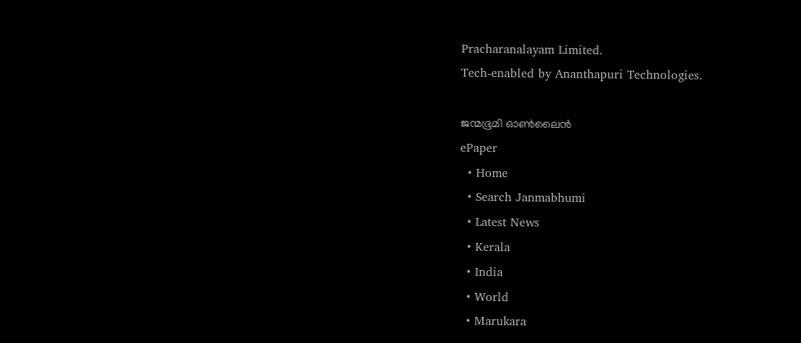Pracharanalayam Limited.
Tech-enabled by Ananthapuri Technologies.

ജന്മഭൂമി ഓണ്‍ലൈന്‍
ePaper
  • Home
  • Search Janmabhumi
  • Latest News
  • Kerala
  • India
  • World
  • Marukara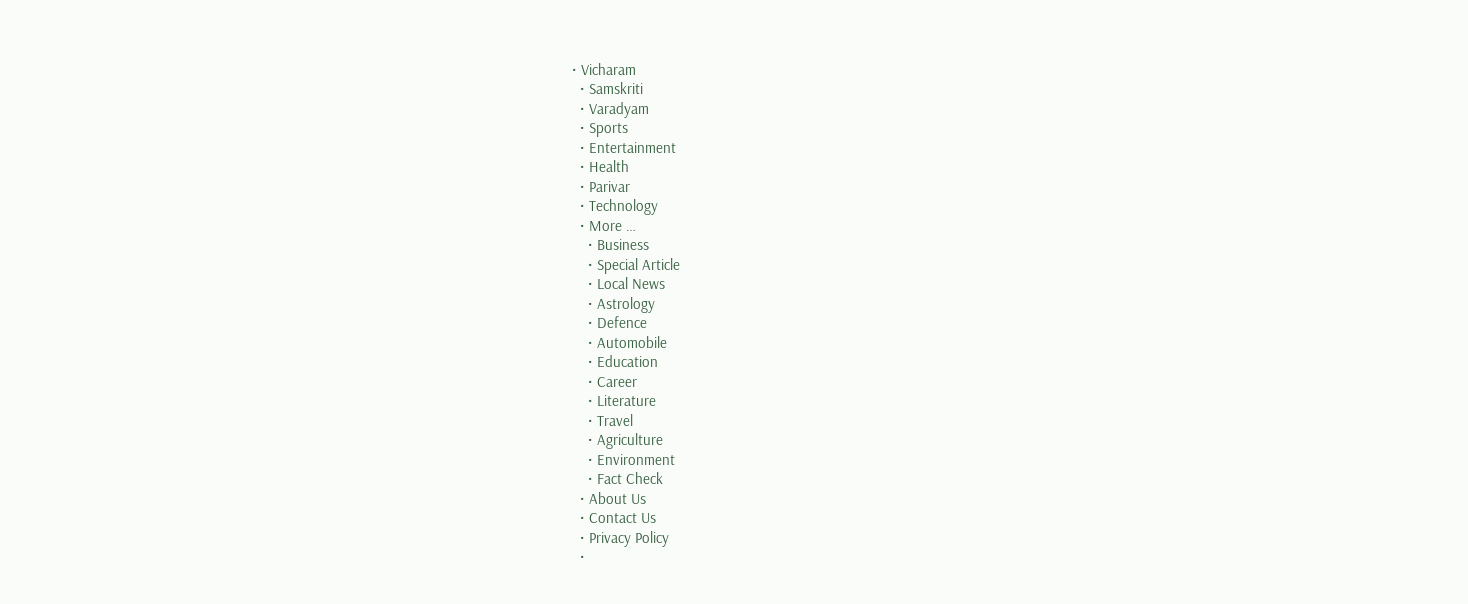• Vicharam
  • Samskriti
  • Varadyam
  • Sports
  • Entertainment
  • Health
  • Parivar
  • Technology
  • More …
    • Business
    • Special Article
    • Local News
    • Astrology
    • Defence
    • Automobile
    • Education
    • Career
    • Literature
    • Travel
    • Agriculture
    • Environment
    • Fact Check
  • About Us
  • Contact Us
  • Privacy Policy
  •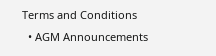Terms and Conditions
  • AGM Announcements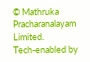© Mathruka Pracharanalayam Limited.
Tech-enabled by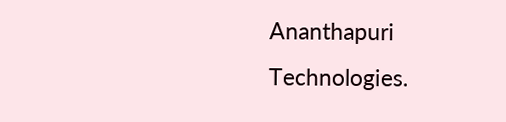Ananthapuri Technologies.